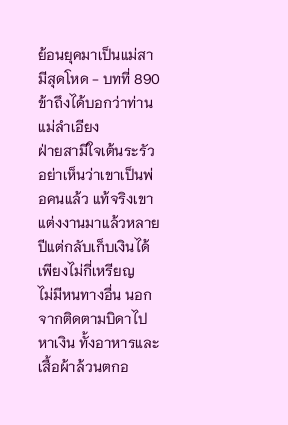ย้อนยุคมาเป็นแม่สามีสุดโหด - บทที่ 890 ข้าถึงได้บอกว่าท่านแม่ลำเอียง
ฝ่ายสามีใจเต้นระรัว
อย่าเห็นว่าเขาเป็นพ่อคนแล้ว แท้จริงเขาแต่งงานมาแล้วหลายปีแต่กลับเก็บเงินได้เพียงไม่กี่เหรียญ
ไม่มีหนทางอื่น นอกจากติดตามบิดาไปหาเงิน ทั้งอาหารและเสื้อผ้าล้วนตกอ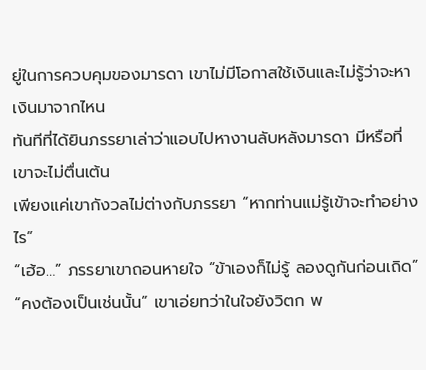ยู่ในการควบคุมของมารดา เขาไม่มีโอกาสใช้เงินและไม่รู้ว่าจะหาเงินมาจากไหน
ทันทีที่ได้ยินภรรยาเล่าว่าแอบไปหางานลับหลังมารดา มีหรือที่เขาจะไม่ตื่นเต้น
เพียงแค่เขากังวลไม่ต่างกับภรรยา “หากท่านแม่รู้เข้าจะทำอย่างไร”
“เฮ้อ…” ภรรยาเขาถอนหายใจ “ข้าเองก็ไม่รู้ ลองดูกันก่อนเถิด”
“คงต้องเป็นเช่นนั้น” เขาเอ่ยทว่าในใจยังวิตก พ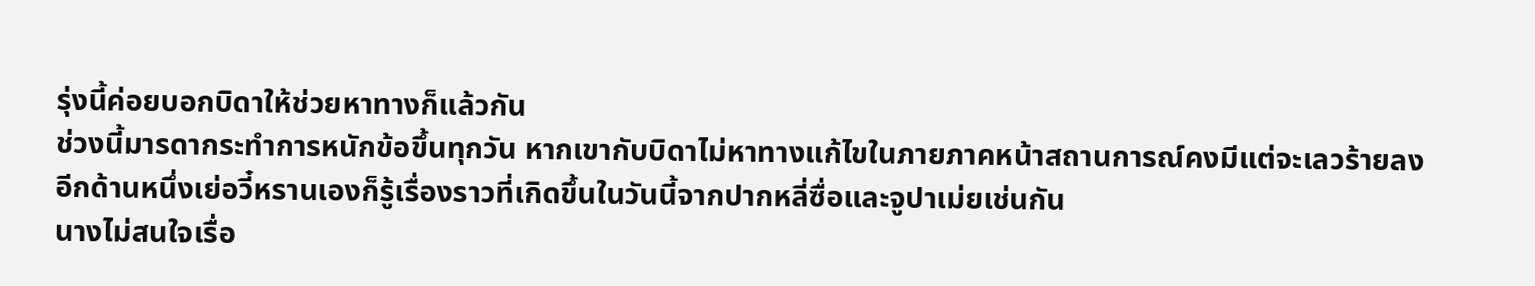รุ่งนี้ค่อยบอกบิดาให้ช่วยหาทางก็แล้วกัน
ช่วงนี้มารดากระทำการหนักข้อขึ้นทุกวัน หากเขากับบิดาไม่หาทางแก้ไขในภายภาคหน้าสถานการณ์คงมีแต่จะเลวร้ายลง
อีกด้านหนึ่งเย่อวี๋หรานเองก็รู้เรื่องราวที่เกิดขึ้นในวันนี้จากปากหลี่ซื่อและจูปาเม่ยเช่นกัน
นางไม่สนใจเรื่อ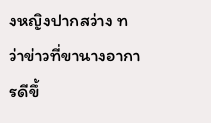งหญิงปากสว่าง ทว่าข่าวที่ขานางอาการดีขึ้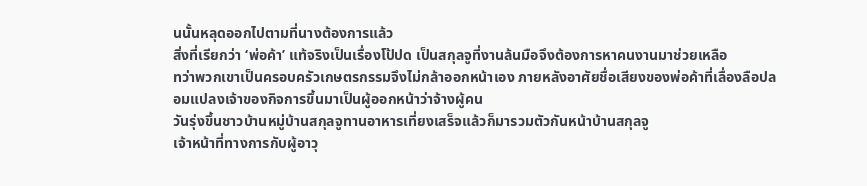นนั้นหลุดออกไปตามที่นางต้องการแล้ว
สิ่งที่เรียกว่า ‘พ่อค้า’ แท้จริงเป็นเรื่องโป้ปด เป็นสกุลจูที่งานล้นมือจึงต้องการหาคนงานมาช่วยเหลือ
ทว่าพวกเขาเป็นครอบครัวเกษตรกรรมจึงไม่กล้าออกหน้าเอง ภายหลังอาศัยชื่อเสียงของพ่อค้าที่เลื่องลือปลอมแปลงเจ้าของกิจการขึ้นมาเป็นผู้ออกหน้าว่าจ้างผู้คน
วันรุ่งขึ้นชาวบ้านหมู่บ้านสกุลจูทานอาหารเที่ยงเสร็จแล้วก็มารวมตัวกันหน้าบ้านสกุลจู
เจ้าหน้าที่ทางการกับผู้อาวุ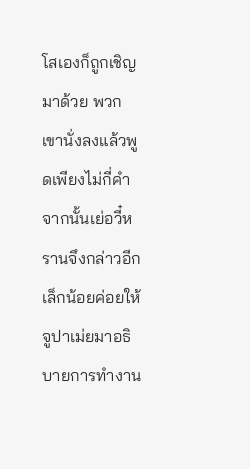โสเองก็ถูกเชิญมาด้วย พวกเขานั่งลงแล้วพูดเพียงไม่กี่คำ
จากนั้นเย่อวี๋หรานจึงกล่าวอีกเล็กน้อยค่อยให้จูปาเม่ยมาอธิบายการทำงาน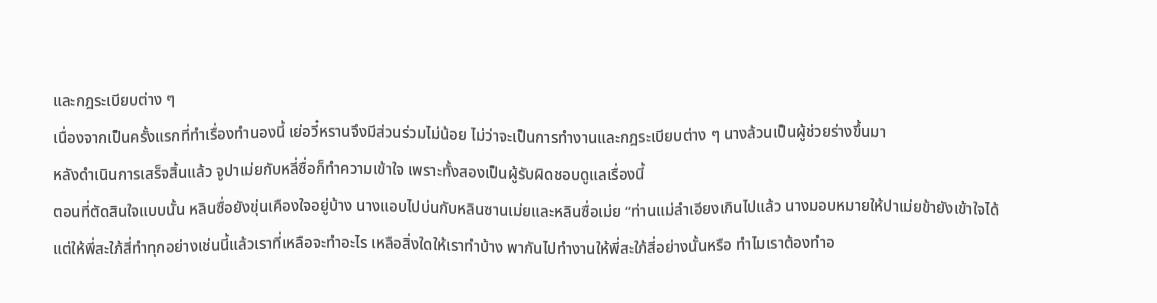และกฎระเบียบต่าง ๆ
เนื่องจากเป็นครั้งแรกที่ทำเรื่องทำนองนี้ เย่อวี๋หรานจึงมีส่วนร่วมไม่น้อย ไม่ว่าจะเป็นการทำงานและกฎระเบียบต่าง ๆ นางล้วนเป็นผู้ช่วยร่างขึ้นมา
หลังดำเนินการเสร็จสิ้นแล้ว จูปาเม่ยกับหลี่ซื่อก็ทำความเข้าใจ เพราะทั้งสองเป็นผู้รับผิดชอบดูแลเรื่องนี้
ตอนที่ตัดสินใจแบบนั้น หลินซื่อยังขุ่นเคืองใจอยู่บ้าง นางแอบไปบ่นกับหลินซานเม่ยและหลินซื่อเม่ย “ท่านแม่ลำเอียงเกินไปแล้ว นางมอบหมายให้ปาเม่ยข้ายังเข้าใจได้ แต่ให้พี่สะใภ้สี่ทำทุกอย่างเช่นนี้แล้วเราที่เหลือจะทำอะไร เหลือสิ่งใดให้เราทำบ้าง พากันไปทำงานให้พี่สะใภ้สี่อย่างนั้นหรือ ทำไมเราต้องทำอ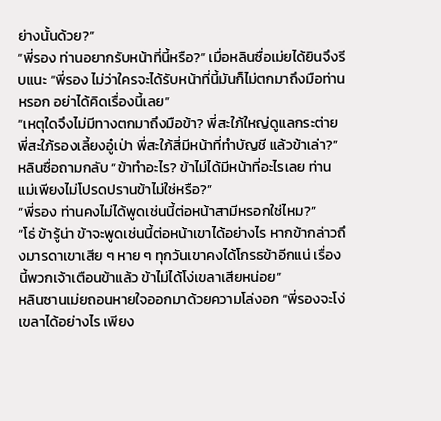ย่างนั้นด้วย?”
“พี่รอง ท่านอยากรับหน้าที่นี้หรือ?” เมื่อหลินซื่อเม่ยได้ยินจึงรีบแนะ “พี่รอง ไม่ว่าใครจะได้รับหน้าที่นี้มันก็ไม่ตกมาถึงมือท่านหรอก อย่าได้คิดเรื่องนี้เลย”
“เหตุใดจึงไม่มีทางตกมาถึงมือข้า? พี่สะใภ้ใหญ่ดูแลกระต่าย พี่สะใภ้รองเลี้ยงอู๋เป่า พี่สะใภ้สี่มีหน้าที่ทำบัญชี แล้วข้าเล่า?” หลินซื่อถามกลับ “ข้าทำอะไร? ข้าไม่ได้มีหน้าที่อะไรเลย ท่านแม่เพียงไม่โปรดปรานข้าไม่ใช่หรือ?”
“พี่รอง ท่านคงไม่ได้พูดเช่นนี้ต่อหน้าสามีหรอกใช่ไหม?”
“โธ่ ข้ารู้น่า ข้าจะพูดเช่นนี้ต่อหน้าเขาได้อย่างไร หากข้ากล่าวถึงมารดาเขาเสีย ๆ หาย ๆ ทุกวันเขาคงได้โกรธข้าอีกแน่ เรื่องนี้พวกเจ้าเตือนข้าแล้ว ข้าไม่ได้โง่เขลาเสียหน่อย”
หลินซานเม่ยถอนหายใจออกมาด้วยความโล่งอก “พี่รองจะโง่เขลาได้อย่างไร เพียง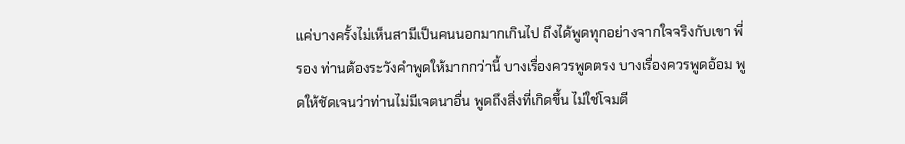แค่บางครั้งไม่เห็นสามีเป็นคนนอกมากเกินไป ถึงได้พูดทุกอย่างจากใจจริงกับเขา พี่รอง ท่านต้องระวังคำพูดให้มากกว่านี้ บางเรื่องควรพูดตรง บางเรื่องควรพูดอ้อม พูดให้ชัดเจนว่าท่านไม่มีเจตนาอื่น พูดถึงสิ่งที่เกิดขึ้น ไม่ใช่โจมตี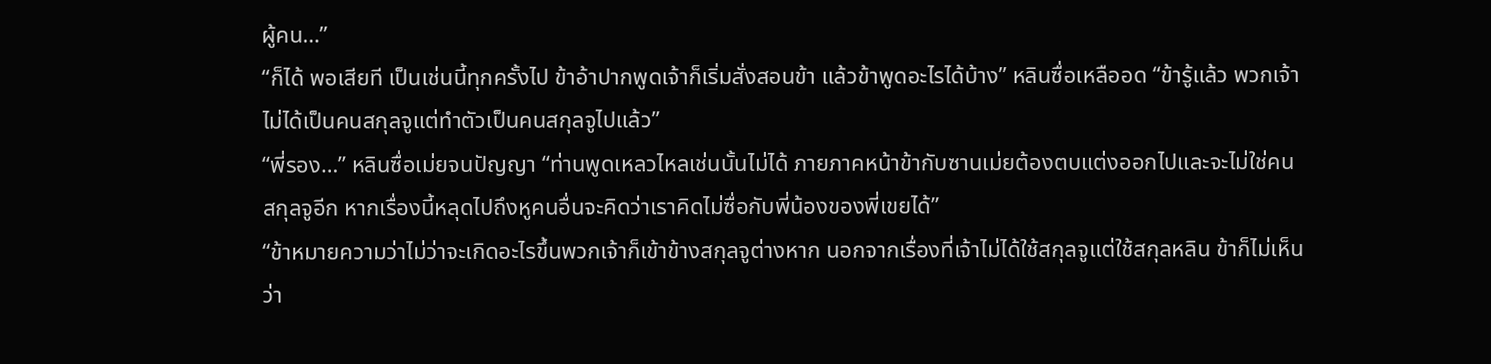ผู้คน…”
“ก็ได้ พอเสียที เป็นเช่นนี้ทุกครั้งไป ข้าอ้าปากพูดเจ้าก็เริ่มสั่งสอนข้า แล้วข้าพูดอะไรได้บ้าง” หลินซื่อเหลืออด “ข้ารู้แล้ว พวกเจ้าไม่ได้เป็นคนสกุลจูแต่ทำตัวเป็นคนสกุลจูไปแล้ว”
“พี่รอง…” หลินซื่อเม่ยจนปัญญา “ท่านพูดเหลวไหลเช่นนั้นไม่ได้ ภายภาคหน้าข้ากับซานเม่ยต้องตบแต่งออกไปและจะไม่ใช่คนสกุลจูอีก หากเรื่องนี้หลุดไปถึงหูคนอื่นจะคิดว่าเราคิดไม่ซื่อกับพี่น้องของพี่เขยได้”
“ข้าหมายความว่าไม่ว่าจะเกิดอะไรขึ้นพวกเจ้าก็เข้าข้างสกุลจูต่างหาก นอกจากเรื่องที่เจ้าไม่ได้ใช้สกุลจูแต่ใช้สกุลหลิน ข้าก็ไม่เห็นว่า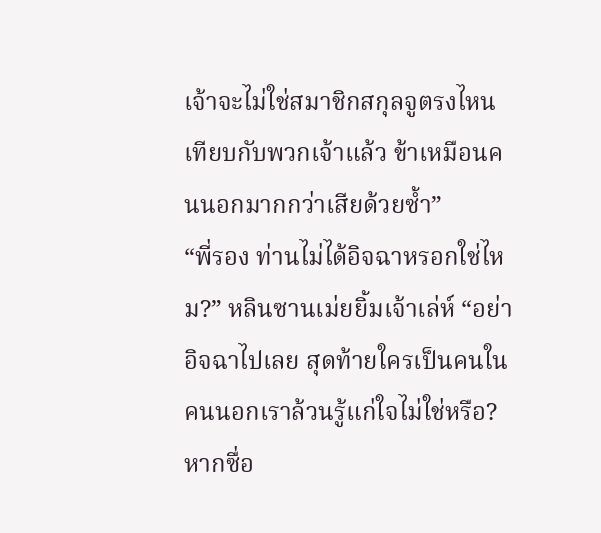เจ้าจะไม่ใช่สมาชิกสกุลจูตรงไหน เทียบกับพวกเจ้าแล้ว ข้าเหมือนคนนอกมากกว่าเสียด้วยซ้ำ”
“พี่รอง ท่านไม่ได้อิจฉาหรอกใช่ไหม?” หลินซานเม่ยยิ้มเจ้าเล่ห์ “อย่าอิจฉาไปเลย สุดท้ายใครเป็นคนในคนนอกเราล้วนรู้แก่ใจไม่ใช่หรือ? หากซื่อ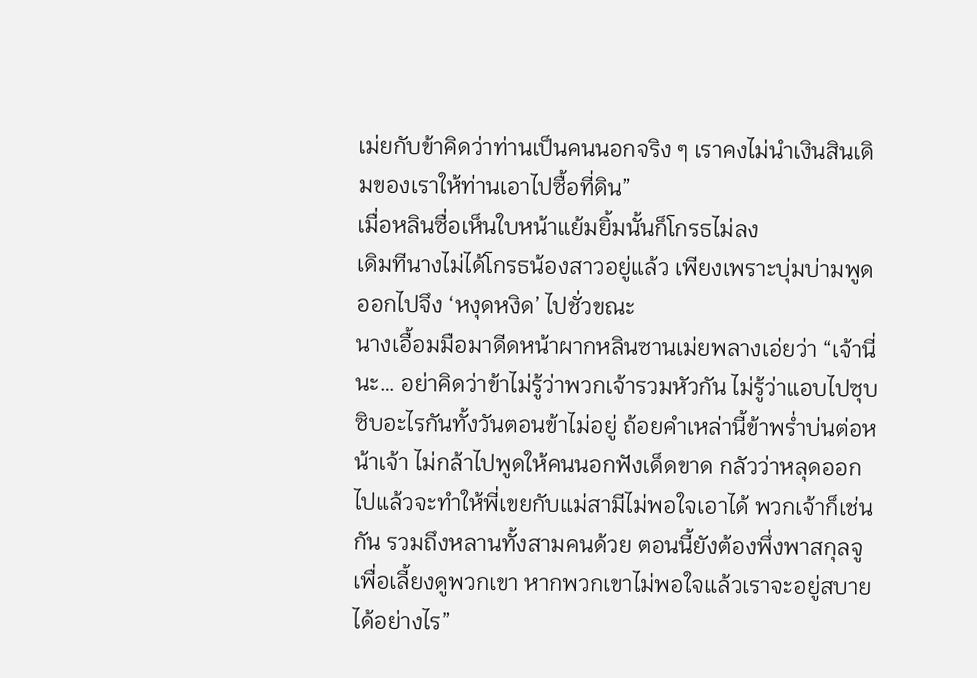เม่ยกับข้าคิดว่าท่านเป็นคนนอกจริง ๆ เราคงไม่นำเงินสินเดิมของเราให้ท่านเอาไปซื้อที่ดิน”
เมื่อหลินซื่อเห็นใบหน้าแย้มยิ้มนั้นก็โกรธไม่ลง
เดิมทีนางไม่ได้โกรธน้องสาวอยู่แล้ว เพียงเพราะบุ่มบ่ามพูดออกไปจึง ‘หงุดหงิด’ ไปชั่วขณะ
นางเอื้อมมือมาดีดหน้าผากหลินซานเม่ยพลางเอ่ยว่า “เจ้านี่นะ… อย่าคิดว่าข้าไม่รู้ว่าพวกเจ้ารวมหัวกัน ไม่รู้ว่าแอบไปซุบซิบอะไรกันทั้งวันตอนข้าไม่อยู่ ถ้อยคำเหล่านี้ข้าพร่ำบ่นต่อหน้าเจ้า ไม่กล้าไปพูดให้คนนอกฟังเด็ดขาด กลัวว่าหลุดออกไปแล้วจะทำให้พี่เขยกับแม่สามีไม่พอใจเอาได้ พวกเจ้าก็เช่นกัน รวมถึงหลานทั้งสามคนด้วย ตอนนี้ยังต้องพึ่งพาสกุลจูเพื่อเลี้ยงดูพวกเขา หากพวกเขาไม่พอใจแล้วเราจะอยู่สบายได้อย่างไร”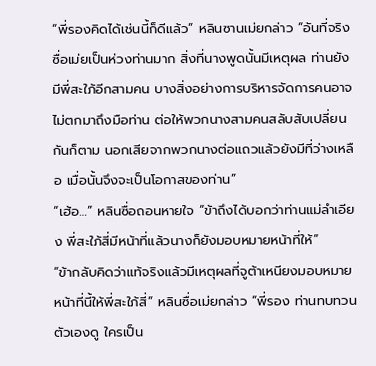“พี่รองคิดได้เช่นนี้ก็ดีแล้ว” หลินซานเม่ยกล่าว “อันที่จริงซื่อเม่ยเป็นห่วงท่านมาก สิ่งที่นางพูดนั้นมีเหตุผล ท่านยังมีพี่สะใภ้อีกสามคน บางสิ่งอย่างการบริหารจัดการคนอาจไม่ตกมาถึงมือท่าน ต่อให้พวกนางสามคนสลับสับเปลี่ยนกันก็ตาม นอกเสียจากพวกนางต่อแถวแล้วยังมีที่ว่างเหลือ เมื่อนั้นจึงจะเป็นโอกาสของท่าน”
“เฮ้อ…” หลินซื่อถอนหายใจ “ข้าถึงได้บอกว่าท่านแม่ลำเอียง พี่สะใภ้สี่มีหน้าที่แล้วนางก็ยังมอบหมายหน้าที่ให้”
“ข้ากลับคิดว่าแท้จริงแล้วมีเหตุผลที่จูต้าเหนียงมอบหมายหน้าที่นี้ให้พี่สะใภ้สี่” หลินซื่อเม่ยกล่าว “พี่รอง ท่านทบทวนตัวเองดู ใครเป็น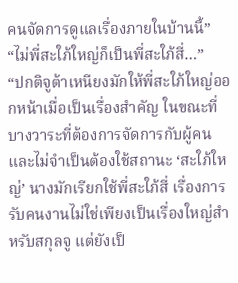คนจัดการดูแลเรื่องภายในบ้านนี้”
“ไม่พี่สะใภ้ใหญ่ก็เป็นพี่สะใภ้สี่…”
“ปกติจูต้าเหนียงมักให้พี่สะใภ้ใหญ่ออกหน้าเมื่อเป็นเรื่องสำคัญ ในขณะที่บางวาระที่ต้องการจัดการกับผู้คนและไม่จำเป็นต้องใช้สถานะ ‘สะใภ้ใหญ่’ นางมักเรียกใช้พี่สะใภ้สี่ เรื่องการรับคนงานไม่ใช่เพียงเป็นเรื่องใหญ่สำหรับสกุลจู แต่ยังเป็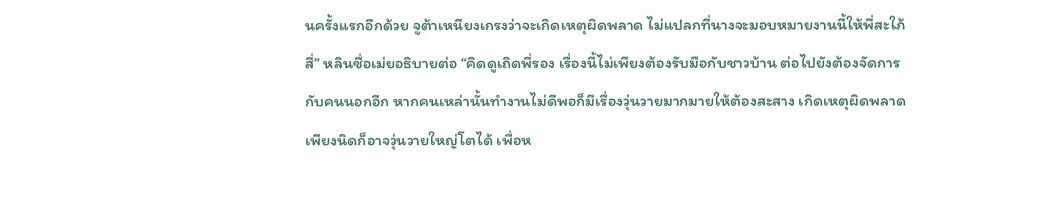นครั้งแรกอีกด้วย จูต้าเหนียงเกรงว่าจะเกิดเหตุผิดพลาด ไม่แปลกที่นางจะมอบหมายงานนี้ให้พี่สะใภ้สี่” หลินซื่อเม่ยอธิบายต่อ “คิดดูเถิดพี่รอง เรื่องนี้ไม่เพียงต้องรับมือกับชาวบ้าน ต่อไปยังต้องจัดการกับคนนอกอีก หากคนเหล่านั้นทำงานไม่ดีพอก็มีเรื่องวุ่นวายมากมายให้ต้องสะสาง เกิดเหตุผิดพลาดเพียงนิดก็อาจวุ่นวายใหญ่โตได้ เพื่อห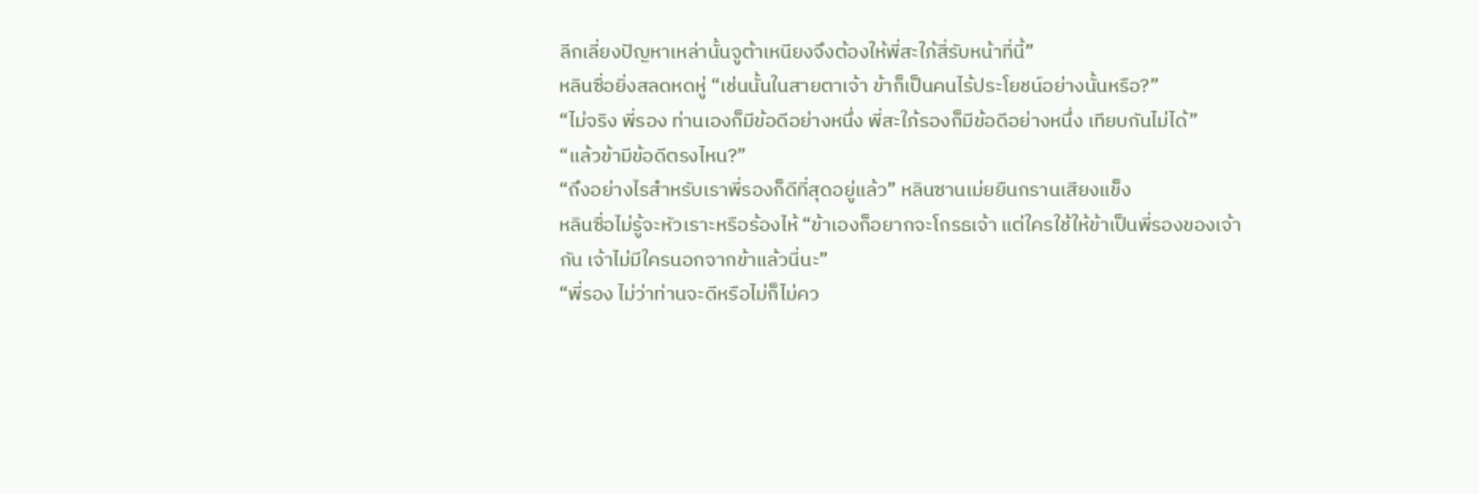ลีกเลี่ยงปัญหาเหล่านั้นจูต้าเหนียงจึงต้องให้พี่สะใภ้สี่รับหน้าที่นี้”
หลินซื่อยิ่งสลดหดหู่ “เช่นนั้นในสายตาเจ้า ข้าก็เป็นคนไร้ประโยชน์อย่างนั้นหรือ?”
“ไม่จริง พี่รอง ท่านเองก็มีข้อดีอย่างหนึ่ง พี่สะใภ้รองก็มีข้อดีอย่างหนึ่ง เทียบกันไม่ได้”
“แล้วข้ามีข้อดีตรงไหน?”
“ถึงอย่างไรสำหรับเราพี่รองก็ดีที่สุดอยู่แล้ว” หลินซานเม่ยยืนกรานเสียงแข็ง
หลินซื่อไม่รู้จะหัวเราะหรือร้องไห้ “ข้าเองก็อยากจะโกรธเจ้า แต่ใครใช้ให้ข้าเป็นพี่รองของเจ้ากัน เจ้าไม่มีใครนอกจากข้าแล้วนี่นะ”
“พี่รอง ไม่ว่าท่านจะดีหรือไม่ก็ไม่คว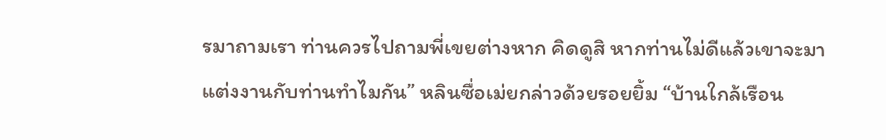รมาถามเรา ท่านควรไปถามพี่เขยต่างหาก คิดดูสิ หากท่านไม่ดีแล้วเขาจะมาแต่งงานกับท่านทำไมกัน” หลินซื่อเม่ยกล่าวด้วยรอยยิ้ม “บ้านใกล้เรือน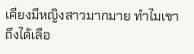เคียงมีหญิงสาวมากมาย ทำไมเขาถึงได้เลือ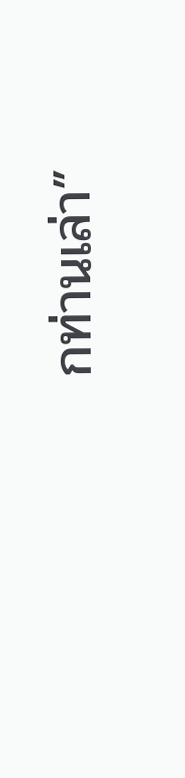กท่านเล่า”